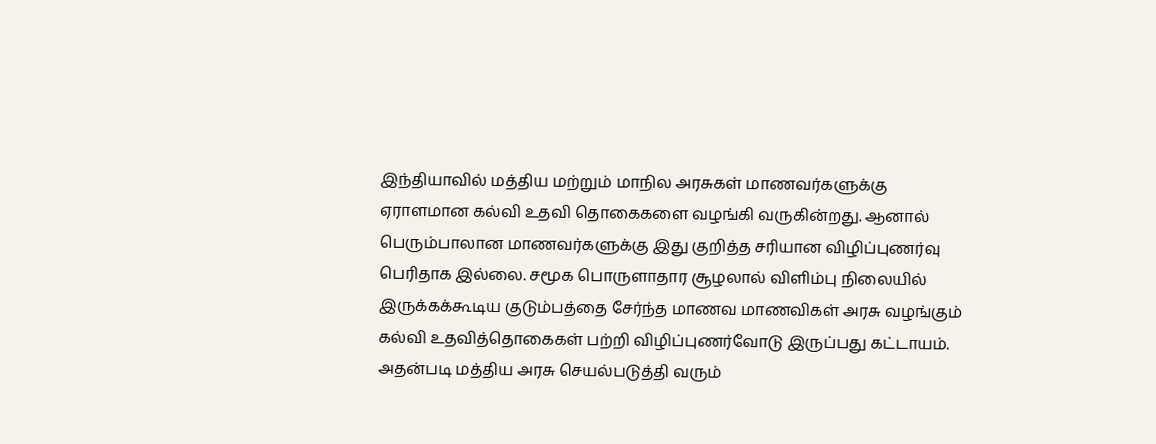இந்தியாவில் மத்திய மற்றும் மாநில அரசுகள் மாணவர்களுக்கு ஏராளமான கல்வி உதவி தொகைகளை வழங்கி வருகின்றது. ஆனால் பெரும்பாலான மாணவர்களுக்கு இது குறித்த சரியான விழிப்புணர்வு பெரிதாக இல்லை. சமூக பொருளாதார சூழலால் விளிம்பு நிலையில் இருக்கக்கூடிய குடும்பத்தை சேர்ந்த மாணவ மாணவிகள் அரசு வழங்கும் கல்வி உதவித்தொகைகள் பற்றி விழிப்புணர்வோடு இருப்பது கட்டாயம். அதன்படி மத்திய அரசு செயல்படுத்தி வரும்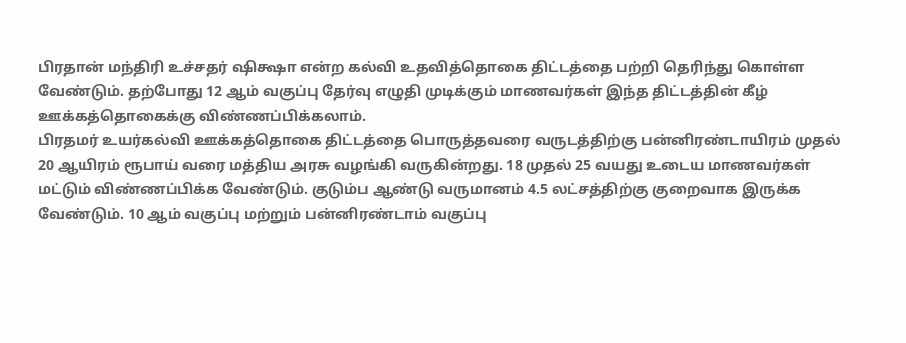பிரதான் மந்திரி உச்சதர் ஷிக்ஷா என்ற கல்வி உதவித்தொகை திட்டத்தை பற்றி தெரிந்து கொள்ள வேண்டும். தற்போது 12 ஆம் வகுப்பு தேர்வு எழுதி முடிக்கும் மாணவர்கள் இந்த திட்டத்தின் கீழ் ஊக்கத்தொகைக்கு விண்ணப்பிக்கலாம்.
பிரதமர் உயர்கல்வி ஊக்கத்தொகை திட்டத்தை பொருத்தவரை வருடத்திற்கு பன்னிரண்டாயிரம் முதல் 20 ஆயிரம் ரூபாய் வரை மத்திய அரசு வழங்கி வருகின்றது. 18 முதல் 25 வயது உடைய மாணவர்கள் மட்டும் விண்ணப்பிக்க வேண்டும். குடும்ப ஆண்டு வருமானம் 4.5 லட்சத்திற்கு குறைவாக இருக்க வேண்டும். 10 ஆம் வகுப்பு மற்றும் பன்னிரண்டாம் வகுப்பு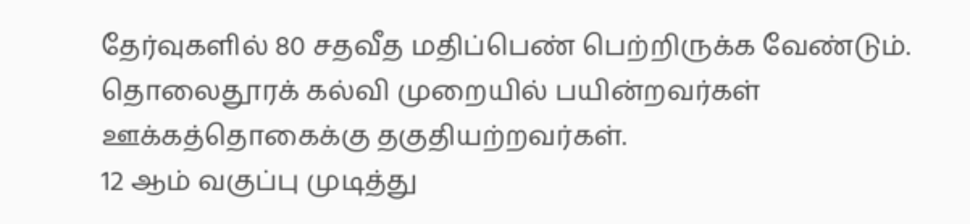தேர்வுகளில் 80 சதவீத மதிப்பெண் பெற்றிருக்க வேண்டும். தொலைதூரக் கல்வி முறையில் பயின்றவர்கள் ஊக்கத்தொகைக்கு தகுதியற்றவர்கள்.
12 ஆம் வகுப்பு முடித்து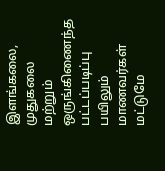இளங்கலை, முதுகலை மற்றும் ஒருங்கிணைந்த பட்டப்படிப்பு பயிலும் மாணவர்கள் மட்டுமே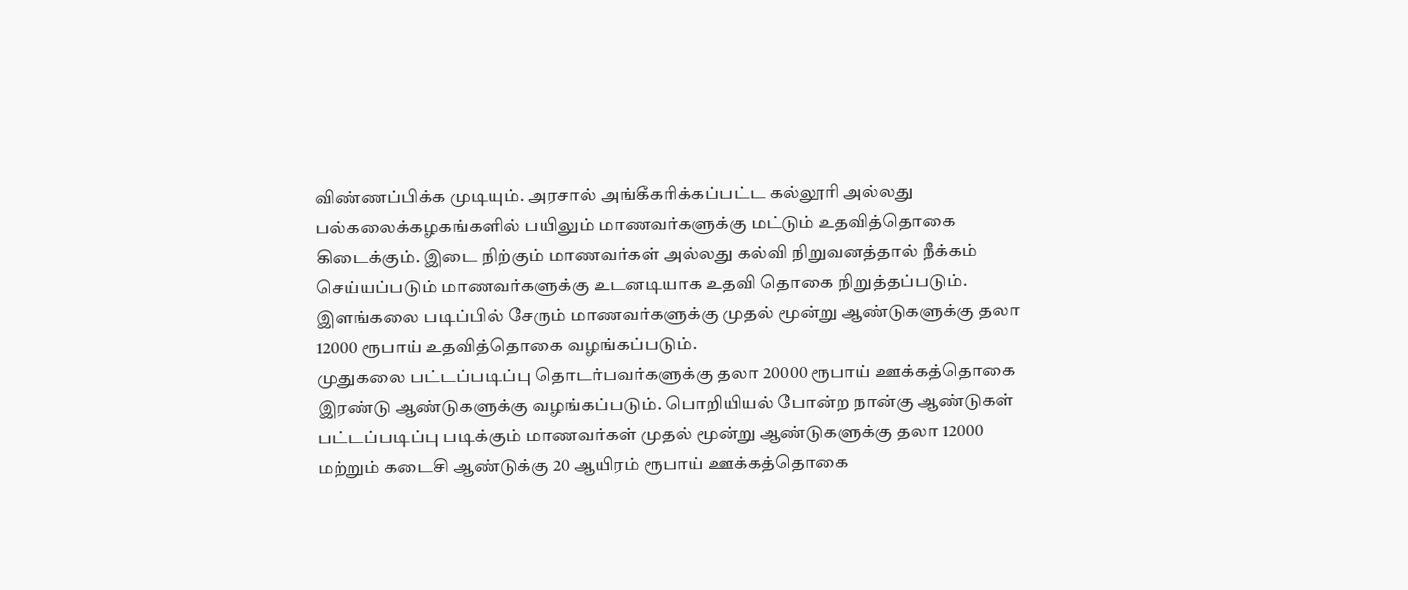விண்ணப்பிக்க முடியும். அரசால் அங்கீகரிக்கப்பட்ட கல்லூரி அல்லது பல்கலைக்கழகங்களில் பயிலும் மாணவர்களுக்கு மட்டும் உதவித்தொகை கிடைக்கும். இடை நிற்கும் மாணவர்கள் அல்லது கல்வி நிறுவனத்தால் நீக்கம் செய்யப்படும் மாணவர்களுக்கு உடனடியாக உதவி தொகை நிறுத்தப்படும். இளங்கலை படிப்பில் சேரும் மாணவர்களுக்கு முதல் மூன்று ஆண்டுகளுக்கு தலா 12000 ரூபாய் உதவித்தொகை வழங்கப்படும்.
முதுகலை பட்டப்படிப்பு தொடர்பவர்களுக்கு தலா 20000 ரூபாய் ஊக்கத்தொகை இரண்டு ஆண்டுகளுக்கு வழங்கப்படும். பொறியியல் போன்ற நான்கு ஆண்டுகள் பட்டப்படிப்பு படிக்கும் மாணவர்கள் முதல் மூன்று ஆண்டுகளுக்கு தலா 12000 மற்றும் கடைசி ஆண்டுக்கு 20 ஆயிரம் ரூபாய் ஊக்கத்தொகை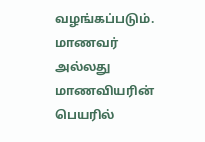வழங்கப்படும். மாணவர் அல்லது மாணவியரின் பெயரில்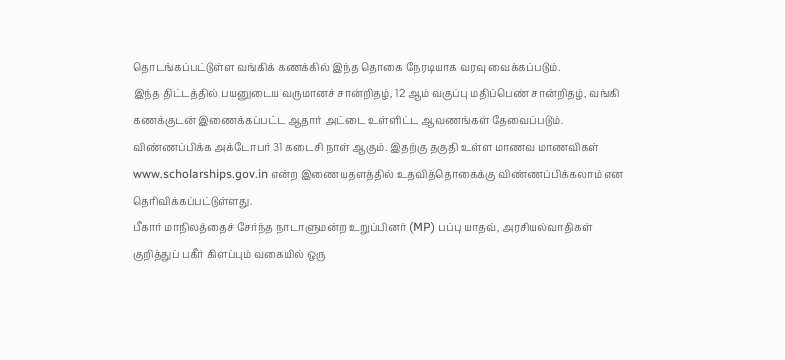தொடங்கப்பட்டுள்ள வங்கிக் கணக்கில் இந்த தொகை நேரடியாக வரவு வைக்கப்படும்.
இந்த திட்டத்தில் பயனுடைய வருமானச் சான்றிதழ், 12 ஆம் வகுப்பு மதிப்பெண் சான்றிதழ், வங்கி கணக்குடன் இணைக்கப்பட்ட ஆதார் அட்டை உள்ளிட்ட ஆவணங்கள் தேவைப்படும். விண்ணப்பிக்க அக்டோபர் 31 கடைசி நாள் ஆகும். இதற்கு தகுதி உள்ள மாணவ மாணவிகள் www.scholarships.gov.in என்ற இணையதளத்தில் உதவித்தொகைக்கு விண்ணப்பிக்கலாம் என தெரிவிக்கப்பட்டுள்ளது.
பீகார் மாநிலத்தைச் சேர்ந்த நாடாளுமன்ற உறுப்பினர் (MP) பப்பு யாதவ், அரசியல்வாதிகள் குறித்துப் பகீர் கிளப்பும் வகையில் ஒரு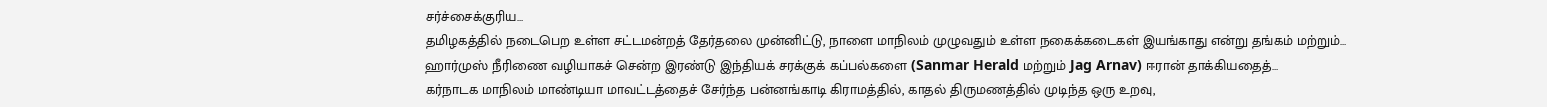சர்ச்சைக்குரிய…
தமிழகத்தில் நடைபெற உள்ள சட்டமன்றத் தேர்தலை முன்னிட்டு, நாளை மாநிலம் முழுவதும் உள்ள நகைக்கடைகள் இயங்காது என்று தங்கம் மற்றும்…
ஹார்முஸ் நீரிணை வழியாகச் சென்ற இரண்டு இந்தியக் சரக்குக் கப்பல்களை (Sanmar Herald மற்றும் Jag Arnav) ஈரான் தாக்கியதைத்…
கர்நாடக மாநிலம் மாண்டியா மாவட்டத்தைச் சேர்ந்த பன்னங்காடி கிராமத்தில், காதல் திருமணத்தில் முடிந்த ஒரு உறவு,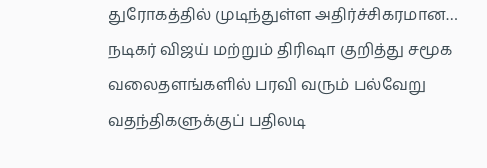துரோகத்தில் முடிந்துள்ள அதிர்ச்சிகரமான…
நடிகர் விஜய் மற்றும் திரிஷா குறித்து சமூக வலைதளங்களில் பரவி வரும் பல்வேறு வதந்திகளுக்குப் பதிலடி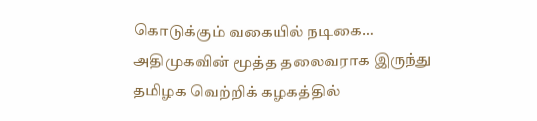கொடுக்கும் வகையில் நடிகை…
அதிமுகவின் மூத்த தலைவராக இருந்து தமிழக வெற்றிக் கழகத்தில்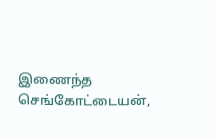இணைந்த செங்கோட்டையன்,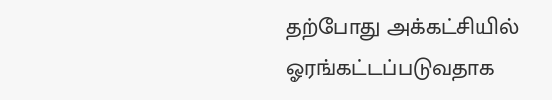தற்போது அக்கட்சியில் ஓரங்கட்டப்படுவதாக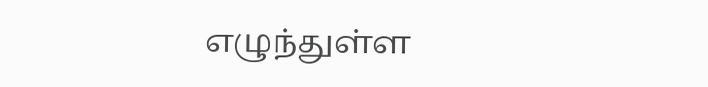எழுந்துள்ள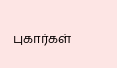புகார்கள்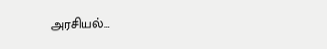அரசியல்…